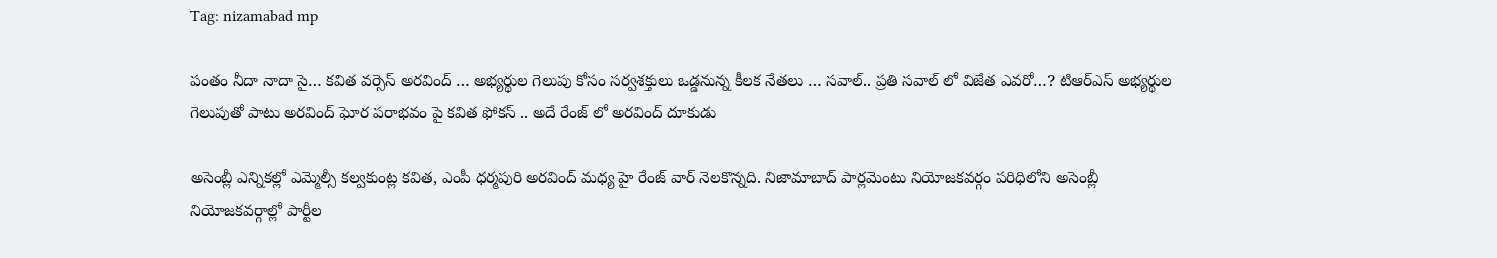Tag: nizamabad mp

పంతం నీదా నాదా సై… కవిత వర్సెస్ అరవింద్ … అభ్యర్థుల గెలుపు కోసం సర్వశక్తులు ఒడ్డనున్న కీలక నేతలు … సవాల్.. ప్రతి సవాల్ లో విజేత ఎవరో…? టిఆర్ఎస్ అభ్యర్థుల గెలుపుతో పాటు అరవింద్ ఘోర పరాభవం పై కవిత ఫోకస్ .. అదే రేంజ్ లో అరవింద్ దూకుడు

అసెంబ్లీ ఎన్నికల్లో ఎమ్మెల్సీ కల్వకుంట్ల కవిత, ఎంపీ ధర్మపురి అరవింద్ మధ్య హై రేంజ్ వార్ నెలకొన్నది. నిజామాబాద్ పార్లమెంటు నియోజకవర్గం పరిధిలోని అసెంబ్లీ నియోజకవర్గాల్లో పార్టీల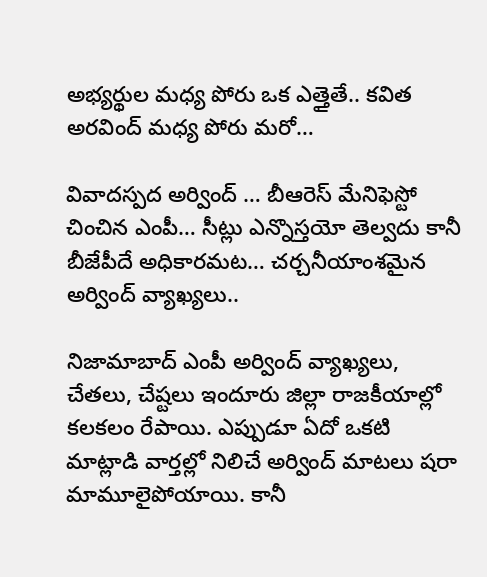అభ్యర్థుల మధ్య పోరు ఒక ఎత్తైతే.. కవిత అరవింద్ మధ్య పోరు మరో…

వివాదస్పద అర్వింద్ … బీఆరెస్‌ మేనిఫెస్టో చించిన ఎంపీ… సీట్లు ఎన్నొస్తయో తెల్వదు కానీ బీజేపీదే అధికారమట… చర్చనీయాంశమైన అర్వింద్‌ వ్యాఖ్యలు..

నిజామాబాద్‌ ఎంపీ అర్వింద్‌ వ్యాఖ్యలు, చేతలు, చేష్టలు ఇందూరు జిల్లా రాజకీయాల్లో కలకలం రేపాయి. ఎప్పుడూ ఏదో ఒకటి మాట్లాడి వార్తల్లో నిలిచే అర్వింద్‌ మాటలు షరా మామూలైపోయాయి. కానీ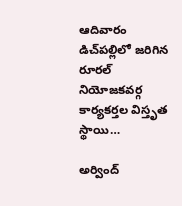ఆదివారం డిచ్‌పల్లిలో జరిగిన రూరల్ నియోజకవర్గ కార్యకర్తల విస్తృత స్థాయి…

అర్వింద్‌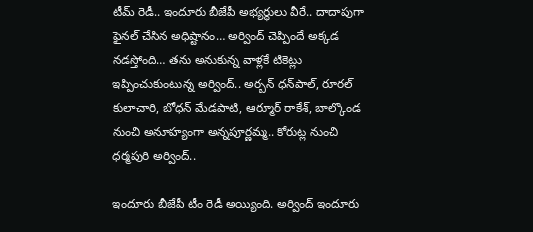టీమ్‌ రెడీ.. ఇందూరు బీజేపీ అభ్యర్థులు వీరే.. దాదాపుగా ఫైనల్ చేసిన అధిష్టానం… అర్వింద్‌ చెప్పిందే అక్కడ నడస్తోంది… తను అనుకున్న వాళ్లకే టికెట్లు ఇప్పించుకుంటున్న అర్వింద్‌.. అర్బన్‌ ధన్‌పాల్‌, రూరల్ కులాచారి, బోధన్‌ మేడపాటి, ఆర్మూర్‌ రాకేశ్‌, బాల్కొండ నుంచి అనూహ్యంగా అన్నపూర్ణమ్మ.. కోరుట్ల నుంచి ధర్మపురి అర్వింద్‌..

ఇందూరు బీజేపీ టీం రెడీ అయ్యింది. అర్వింద్ ఇందూరు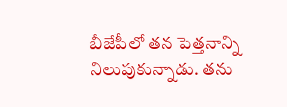బీజేపీలో తన పెత్తనాన్ని నిలుపుకున్నాడు. తను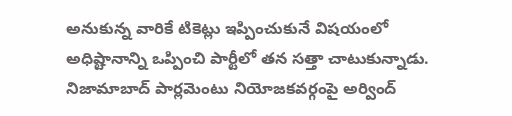అనుకున్న వారికే టికెట్లు ఇప్పించుకునే విషయంలో అధిష్టానాన్ని ఒప్పించి పార్టీలో తన సత్తా చాటుకున్నాడు. నిజామాబాద్‌ పార్లమెంటు నియోజకవర్గంపై అర్వింద్‌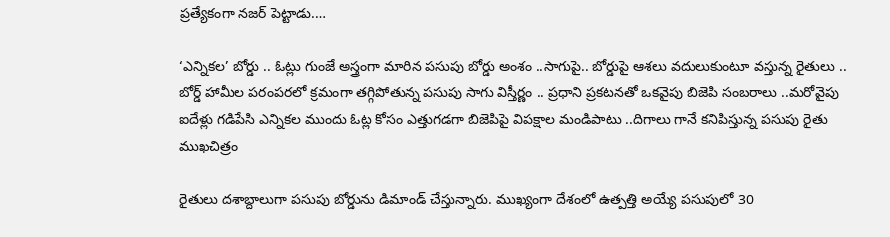ప్రత్యేకంగా నజర్ పెట్టాడు.…

‘ఎన్నికల’ బోర్డు .. ఓట్లు గుంజే అస్త్రంగా మారిన పసుపు బోర్డు అంశం ..సాగుపై.. బోర్డుపై ఆశలు వదులుకుంటూ వస్తున్న రైతులు .. బోర్డ్ హామీల పరంపరలో క్రమంగా తగ్గిపోతున్న పసుపు సాగు విస్తీర్ణం .. ప్రధాని ప్రకటనతో ఒకవైపు బిజెపి సంబరాలు ..మరోవైపు ఐదేళ్లు గడిపేసి ఎన్నికల ముందు ఓట్ల కోసం ఎత్తుగడగా బిజెపిపై విపక్షాల మండిపాటు ..దిగాలు గానే కనిపిస్తున్న పసుపు రైతు ముఖచిత్రం

రైతులు దశాబ్దాలుగా పసుపు బోర్డును డిమాండ్ చేస్తున్నారు. ముఖ్యంగా దేశంలో ఉత్పత్తి అయ్యే పసుపులో 30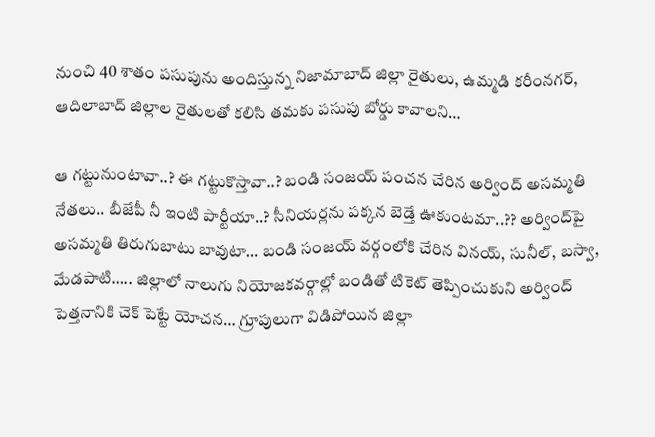నుంచి 40 శాతం పసుపును అందిస్తున్న నిజామాబాద్ జిల్లా రైతులు, ఉమ్మడి కరీంనగర్, ఆదిలాబాద్ జిల్లాల రైతులతో కలిసి తమకు పసుపు బోర్డు కావాలని…

ఆ గట్టునుంటావా..? ఈ గట్టుకొస్తావా..? బండి సంజయ్‌ పంచన చేరిన అర్వింద్‌ అసమ్మతి నేతలు.. బీజేపీ నీ ఇంటి పార్టీయా..? సీనియర్లను పక్కన బెడ్తే ఊకుంటమా..?? అర్వింద్‌పై అసమ్మతి తిరుగుబాటు బావుటా… బండి సంజయ్‌ వర్గంలోకి చేరిన వినయ్‌, సునీల్‌, బస్వా, మేడపాటి….. జిల్లాలో నాలుగు నియోజకవర్గాల్లో బండితో టికెట్‌ తెప్పించుకుని అర్వింద్‌ పెత్తనానికి చెక్‌ పెట్టే యోచన… గ్రూపులుగా విడిపోయిన జిల్లా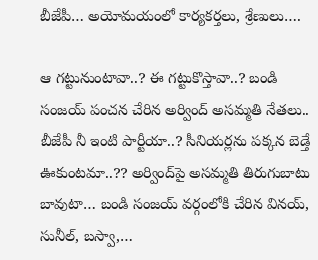బీజేపీ… అయోమయంలో కార్యకర్తలు, శ్రేణులు….

ఆ గట్టునుంటావా..? ఈ గట్టుకొస్తావా..? బండి సంజయ్‌ పంచన చేరిన అర్వింద్‌ అసమ్మతి నేతలు.. బీజేపీ నీ ఇంటి పార్టీయా..? సీనియర్లను పక్కన బెడ్తే ఊకుంటమా..?? అర్వింద్‌పై అసమ్మతి తిరుగుబాటు బావుటా… బండి సంజయ్‌ వర్గంలోకి చేరిన వినయ్‌, సునీల్‌, బస్వా,…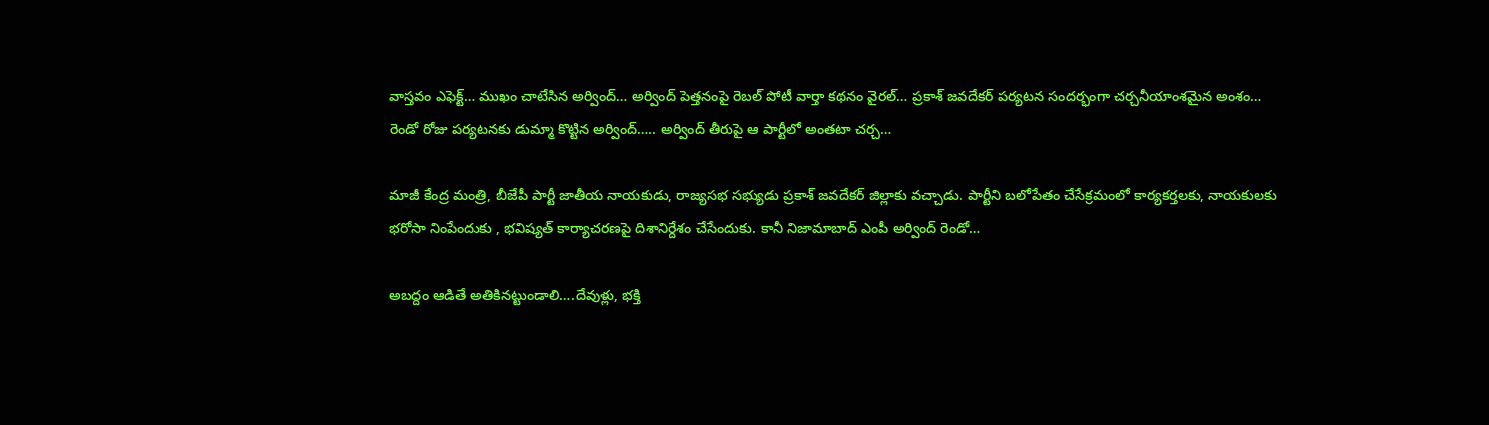వాస్తవం ఎఫెక్ట్‌… ముఖం చాటేసిన అర్వింద్‌… అర్వింద్‌ పెత్తనంపై రెబల్‌ పోటీ వార్తా కథనం వైరల్‌… ప్రకాశ్‌ జవదేకర్‌ పర్యటన సందర్భంగా చర్చనీయాంశమైన అంశం… రెండో రోజు పర్యటనకు డుమ్మా కొట్టిన అర్వింద్‌….. అర్వింద్‌ తీరుపై ఆ పార్టీలో అంతటా చర్చ…

మాజీ కేంద్ర మంత్రి, బీజేపీ పార్టీ జాతీయ నాయకుడు, రాజ్యసభ సభ్యుడు ప్రకాశ్‌ జవదేకర్‌ జిల్లాకు వచ్చాడు. పార్టీని బలోపేతం చేసేక్రమంలో కార్యకర్తలకు, నాయకులకు భరోసా నింపేందుకు , భవిష్యత్ కార్యాచరణపై దిశానిర్దేశం చేసేందుకు. కానీ నిజామాబాద్‌ ఎంపీ అర్వింద్‌ రెండో…

అబ‌ద్దం ఆడితే అతికిన‌ట్టుండాలి….దేవుళ్లు, భ‌క్తి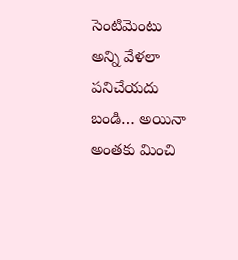సెంటిమెంటు అన్ని వేళ‌లా ప‌నిచేయ‌దు బండి… అయినా అంత‌కు మించి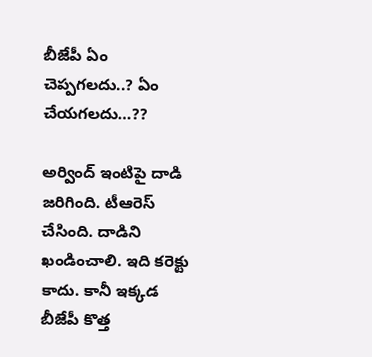బీజేపీ ఏం చెప్ప‌గ‌ల‌దు..? ఏం చేయ‌గ‌ల‌దు…??

అర్వింద్ ఇంటిపై దాడి జ‌రిగింది. టీఆరెస్ చేసింది. దాడిని ఖండించాలి. ఇది క‌రెక్టు కాదు. కానీ ఇక్క‌డ బీజేపీ కొత్త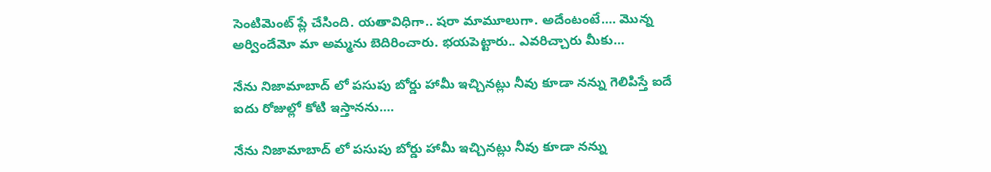సెంటిమెంట్ ప్లే చేసింది. య‌తావిధిగా.. ష‌రా మామూలుగా. అదేంటంటే…. మొన్న అర్విందేమో మా అమ్మ‌ను బెదిరించారు. భ‌య‌పెట్టారు.. ఎవ‌రిచ్చారు మీకు…

నేను నిజామాబాద్ లో పసుపు బోర్డు హామీ ఇచ్చినట్లు నీవు కూడా నన్ను గెలిపిస్తే ఐదే ఐదు రోజుల్లో కోటి ఇస్తాన‌ను….

నేను నిజామాబాద్ లో పసుపు బోర్డు హామీ ఇచ్చినట్లు నీవు కూడా నన్ను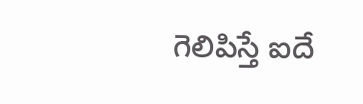గెలిపిస్తే ఐదే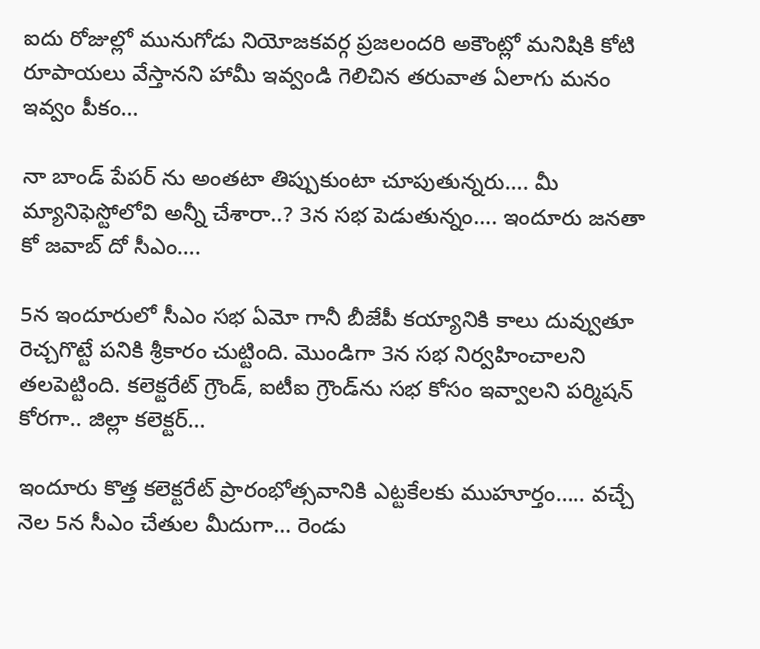ఐదు రోజుల్లో మునుగోడు నియోజకవర్గ ప్రజలందరి అకౌంట్లో మనిషికి కోటి రూపాయలు వేస్తానని హామీ ఇవ్వండి గెలిచిన తరువాత ఏలాగు మనం ఇవ్వం పీకం…

నా బాండ్ పేప‌ర్ ను అంత‌టా తిప్పుకుంటా చూపుతున్న‌రు…. మీ మ్యానిఫెస్టోలోవి అన్నీ చేశారా..? 3న స‌భ పెడుతున్నం…. ఇందూరు జ‌న‌తా కో జ‌వాబ్ దో సీఎం….

5న ఇందూరులో సీఎం స‌భ ఏమో గానీ బీజేపీ క‌య్యానికి కాలు దువ్వుతూ రెచ్చ‌గొట్టే ప‌నికి శ్రీ‌కారం చుట్టింది. మొండిగా 3న స‌భ నిర్వ‌హించాల‌ని త‌ల‌పెట్టింది. క‌లెక్ట‌రేట్ గ్రౌండ్‌, ఐటీఐ గ్రౌండ్‌ను స‌భ కోసం ఇవ్వాల‌ని ప‌ర్మిష‌న్ కోర‌గా.. జిల్లా క‌లెక్ట‌ర్…

ఇందూరు కొత్త క‌లెక్ట‌రేట్ ప్రారంభోత్స‌వానికి ఎట్ట‌కేల‌కు ముహూర్తం….. వ‌చ్చే నెల 5న సీఎం చేతుల మీదుగా… రెండు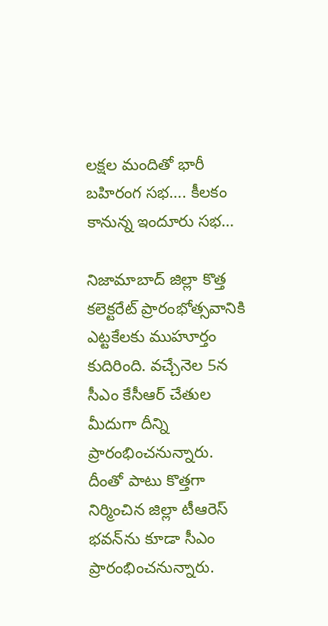ల‌క్ష‌ల మందితో భారీ బ‌హిరంగ స‌భ‌…. కీల‌కం కానున్న ఇందూరు స‌భ‌…

నిజామాబాద్ జిల్లా కొత్త క‌లెక్ట‌రేట్ ప్రారంభోత్స‌వానికి ఎట్ట‌కేల‌కు ముహూర్తం కుదిరింది. వ‌చ్చేనెల 5న సీఎం కేసీఆర్ చేతుల మీదుగా దీన్ని ప్రారంభించ‌నున్నారు. దీంతో పాటు కొత్త‌గా నిర్మించిన జిల్లా టీఆరెస్ భ‌వ‌న్‌ను కూడా సీఎం ప్రారంభించ‌నున్నారు.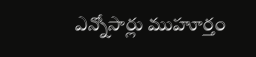ఎన్నోసార్లు ముహూర్తం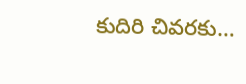కుదిరి చివ‌ర‌కు…